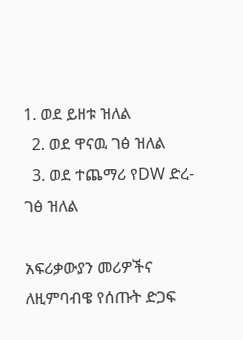1. ወደ ይዘቱ ዝለል
  2. ወደ ዋናዉ ገፅ ዝለል
  3. ወደ ተጨማሪ የDW ድረ-ገፅ ዝለል

አፍሪቃውያን መሪዎችና ለዚምባብዌ የሰጡት ድጋፍ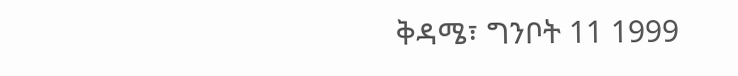ቅዳሜ፣ ግንቦት 11 1999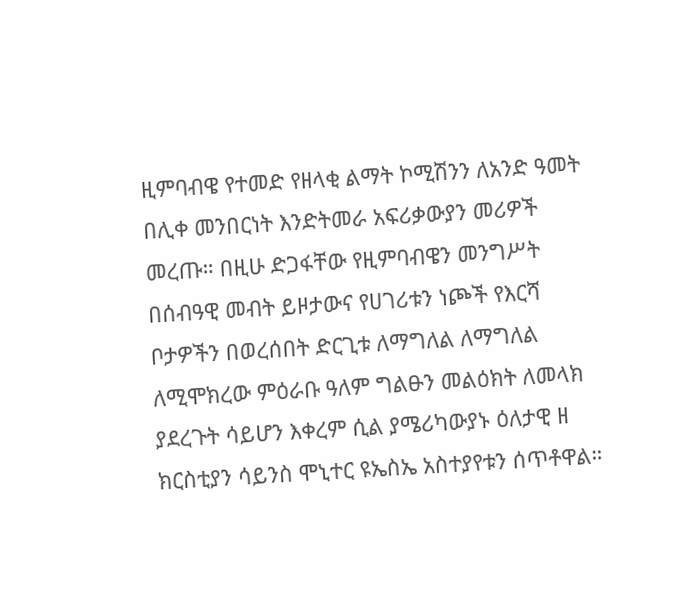ዚምባብዌ የተመድ የዘላቂ ልማት ኮሚሽንን ለአንድ ዓመት በሊቀ መንበርነት እንድትመራ አፍሪቃውያን መሪዎች መረጡ። በዚሁ ድጋፋቸው የዚምባብዌን መንግሥት በሰብዓዊ መብት ይዞታውና የሀገሪቱን ነጮች የእርሻ ቦታዎችን በወረሰበት ድርጊቱ ለማግለል ለማግለል ለሚሞክረው ምዕራቡ ዓለም ግልፁን መልዕክት ለመላክ ያደረጉት ሳይሆን እቀረም ሲል ያሜሪካውያኑ ዕለታዊ ዘ ክርስቲያን ሳይንስ ሞኒተር ዩኤስኤ አስተያየቱን ሰጥቶዋል።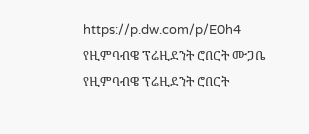https://p.dw.com/p/E0h4
የዚምባብዌ ፕሬዚደንት ሮበርት ሙጋቤ
የዚምባብዌ ፕሬዚደንት ሮበርት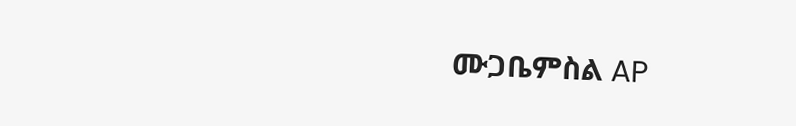ሙጋቤምስል AP